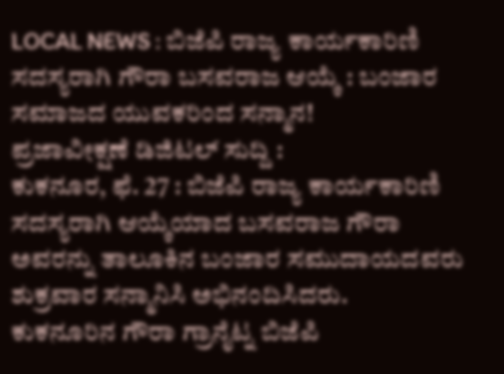LOCAL NEWS : ಬಿಜೆಪಿ ರಾಜ್ಯ ಕಾರ್ಯಕಾರಿಣಿ ಸದಸ್ಯರಾಗಿ ಗೌರಾ ಬಸವರಾಜ ಆಯ್ಕೆ : ಬಂಜಾರ ಸಮಾಜದ ಯುವಕರಿಂದ ಸನ್ಮಾನ!
ಪ್ರಜಾವೀಕ್ಷಣೆ ಡಿಜಿಟಲ್ ಸುದ್ದಿ :
ಕುಕನೂರ, ಫೆ. 27 : ಬಿಜೆಪಿ ರಾಜ್ಯ ಕಾರ್ಯಕಾರಿಣಿ ಸದಸ್ಯರಾಗಿ ಆಯ್ಕೆಯಾದ ಬಸವರಾಜ ಗೌರಾ ಅವರನ್ನು ತಾಲೂಕಿನ ಬಂಜಾರ ಸಮುದಾಯದವರು ಶುಕ್ರವಾರ ಸನ್ಮಾನಿಸಿ ಅಭಿನಂದಿಸಿದರು.
ಕುಕನೂರಿನ ಗೌರಾ ಗ್ರಾನೈಟ್ನ ಬಿಜೆಪಿ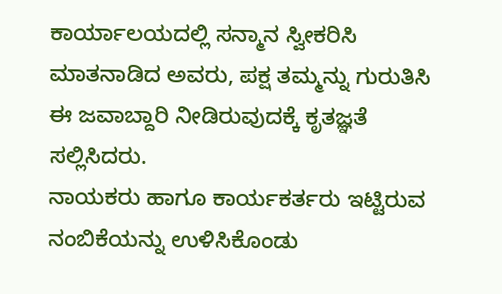ಕಾರ್ಯಾಲಯದಲ್ಲಿ ಸನ್ಮಾನ ಸ್ವೀಕರಿಸಿ ಮಾತನಾಡಿದ ಅವರು, ಪಕ್ಷ ತಮ್ಮನ್ನು ಗುರುತಿಸಿ ಈ ಜವಾಬ್ದಾರಿ ನೀಡಿರುವುದಕ್ಕೆ ಕೃತಜ್ಞತೆ ಸಲ್ಲಿಸಿದರು.
ನಾಯಕರು ಹಾಗೂ ಕಾರ್ಯಕರ್ತರು ಇಟ್ಟಿರುವ ನಂಬಿಕೆಯನ್ನು ಉಳಿಸಿಕೊಂಡು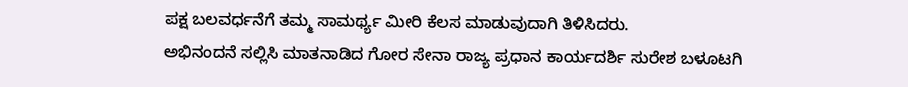ಪಕ್ಷ ಬಲವರ್ಧನೆಗೆ ತಮ್ಮ ಸಾಮರ್ಥ್ಯ ಮೀರಿ ಕೆಲಸ ಮಾಡುವುದಾಗಿ ತಿಳಿಸಿದರು.
ಅಭಿನಂದನೆ ಸಲ್ಲಿಸಿ ಮಾತನಾಡಿದ ಗೋರ ಸೇನಾ ರಾಜ್ಯ ಪ್ರಧಾನ ಕಾರ್ಯದರ್ಶಿ ಸುರೇಶ ಬಳೂಟಗಿ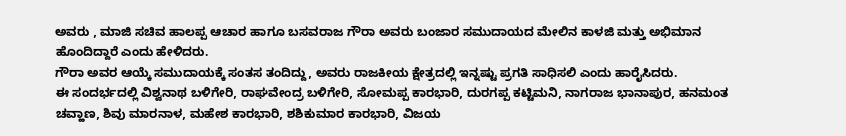ಅವರು , ಮಾಜಿ ಸಚಿವ ಹಾಲಪ್ಪ ಆಚಾರ ಹಾಗೂ ಬಸವರಾಜ ಗೌರಾ ಅವರು ಬಂಜಾರ ಸಮುದಾಯದ ಮೇಲಿನ ಕಾಳಜಿ ಮತ್ತು ಅಭಿಮಾನ ಹೊಂದಿದ್ದಾರೆ ಎಂದು ಹೇಳಿದರು.
ಗೌರಾ ಅವರ ಆಯ್ಕೆ ಸಮುದಾಯಕ್ಕೆ ಸಂತಸ ತಂದಿದ್ದು, ಅವರು ರಾಜಕೀಯ ಕ್ಷೇತ್ರದಲ್ಲಿ ಇನ್ನಷ್ಟು ಪ್ರಗತಿ ಸಾಧಿಸಲಿ ಎಂದು ಹಾರೈಸಿದರು.
ಈ ಸಂದರ್ಭದಲ್ಲಿ ವಿಶ್ವನಾಥ ಬಳಿಗೇರಿ, ರಾಘವೇಂದ್ರ ಬಳಿಗೇರಿ, ಸೋಮಪ್ಪ ಕಾರಭಾರಿ, ದುರಗಪ್ಪ ಕಟ್ಟಿಮನಿ, ನಾಗರಾಜ ಭಾನಾಪುರ, ಹನಮಂತ ಚವ್ಹಾಣ, ಶಿವು ಮಾರನಾಳ, ಮಹೇಶ ಕಾರಭಾರಿ, ಶಶಿಕುಮಾರ ಕಾರಭಾರಿ, ವಿಜಯ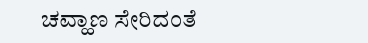ಚವ್ಹಾಣ ಸೇರಿದಂತೆ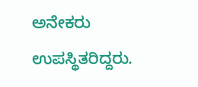ಅನೇಕರು ಉಪಸ್ಥಿತರಿದ್ದರು.